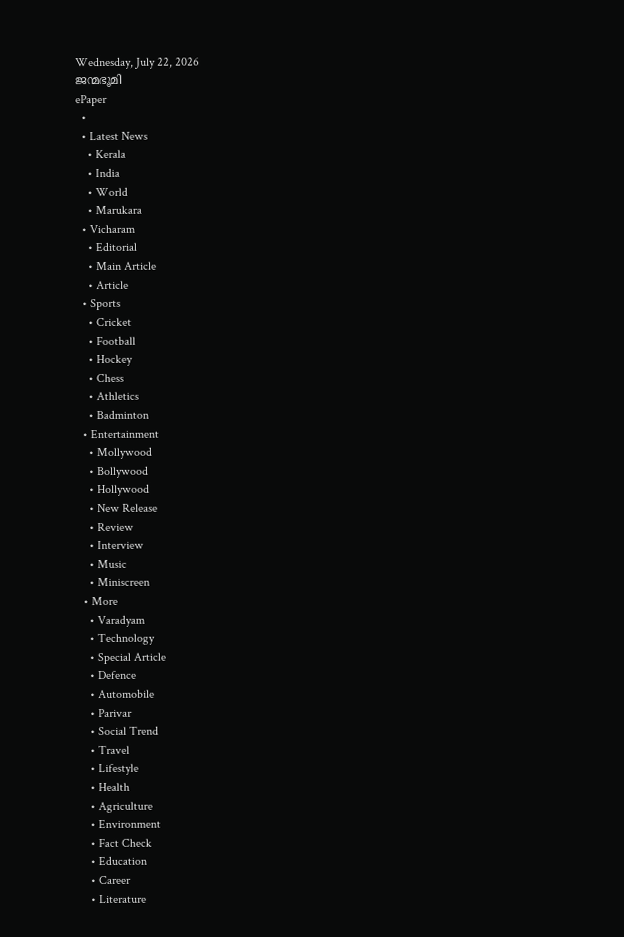Wednesday, July 22, 2026
ജന്മഭൂമി
ePaper
  •
  • Latest News
    • Kerala
    • India
    • World
    • Marukara
  • Vicharam
    • Editorial
    • Main Article
    • Article
  • Sports
    • Cricket
    • Football
    • Hockey
    • Chess
    • Athletics
    • Badminton
  • Entertainment
    • Mollywood
    • Bollywood
    • Hollywood
    • New Release
    • Review
    • Interview
    • Music
    • Miniscreen
  • More
    • Varadyam
    • Technology
    • Special Article
    • Defence
    • Automobile
    • Parivar
    • Social Trend
    • Travel
    • Lifestyle
    • Health
    • Agriculture
    • Environment
    • Fact Check
    • Education
    • Career
    • Literature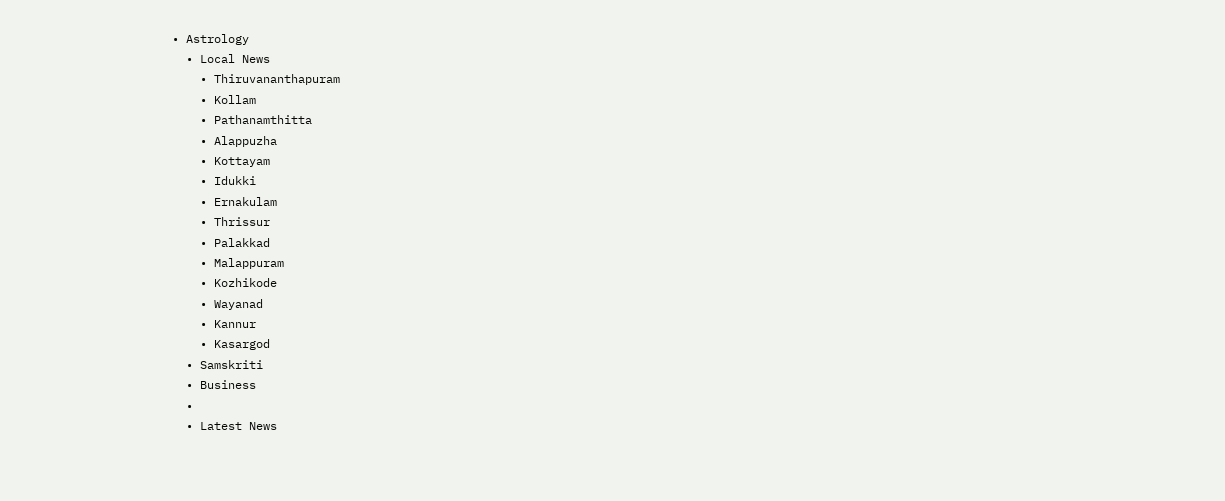• Astrology
  • Local News
    • Thiruvananthapuram
    • Kollam
    • Pathanamthitta
    • Alappuzha
    • Kottayam
    • Idukki
    • Ernakulam
    • Thrissur
    • Palakkad
    • Malappuram
    • Kozhikode
    • Wayanad
    • Kannur
    • Kasargod
  • Samskriti
  • Business
  •
  • Latest News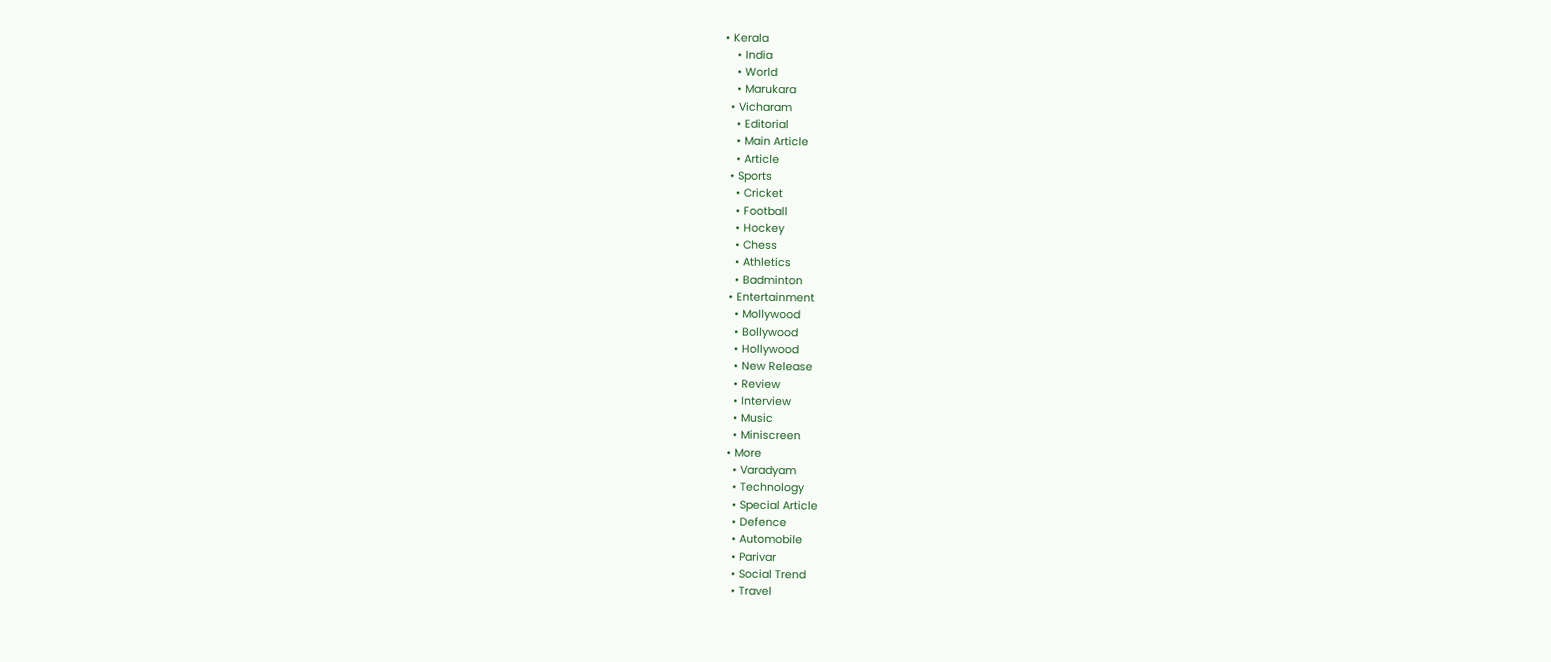• Kerala
    • India
    • World
    • Marukara
  • Vicharam
    • Editorial
    • Main Article
    • Article
  • Sports
    • Cricket
    • Football
    • Hockey
    • Chess
    • Athletics
    • Badminton
  • Entertainment
    • Mollywood
    • Bollywood
    • Hollywood
    • New Release
    • Review
    • Interview
    • Music
    • Miniscreen
  • More
    • Varadyam
    • Technology
    • Special Article
    • Defence
    • Automobile
    • Parivar
    • Social Trend
    • Travel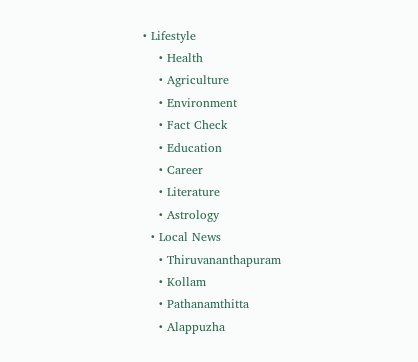• Lifestyle
    • Health
    • Agriculture
    • Environment
    • Fact Check
    • Education
    • Career
    • Literature
    • Astrology
  • Local News
    • Thiruvananthapuram
    • Kollam
    • Pathanamthitta
    • Alappuzha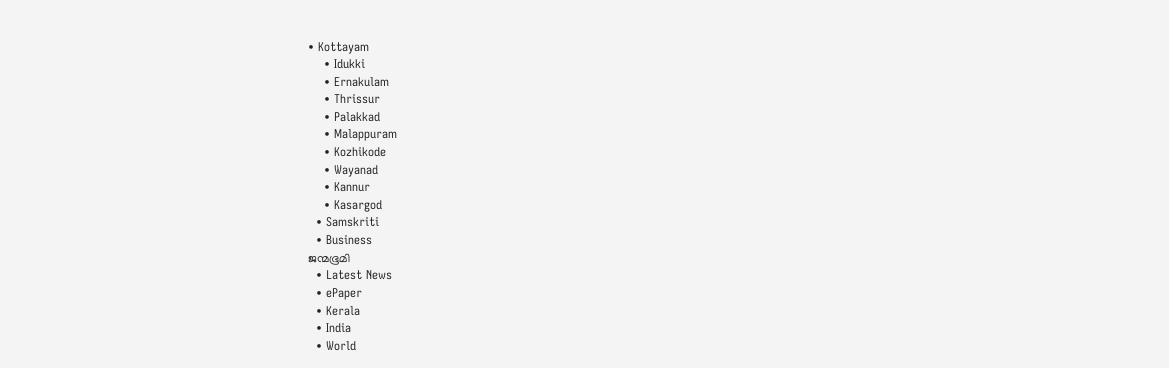• Kottayam
    • Idukki
    • Ernakulam
    • Thrissur
    • Palakkad
    • Malappuram
    • Kozhikode
    • Wayanad
    • Kannur
    • Kasargod
  • Samskriti
  • Business
ജന്മഭൂമി
  • Latest News
  • ePaper
  • Kerala
  • India
  • World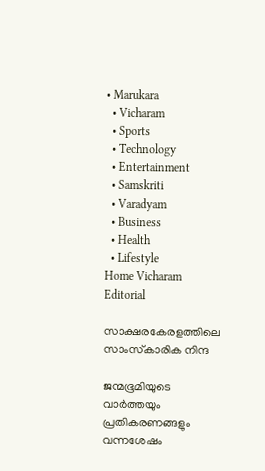• Marukara
  • Vicharam
  • Sports
  • Technology
  • Entertainment
  • Samskriti
  • Varadyam
  • Business
  • Health
  • Lifestyle
Home Vicharam Editorial

സാക്ഷരകേരളത്തിലെ സാംസ്‌കാരിക നിന്ദ

ജന്മഭൂമിയുടെ വാര്‍ത്തയും പ്രതികരണങ്ങളും വന്നശേഷം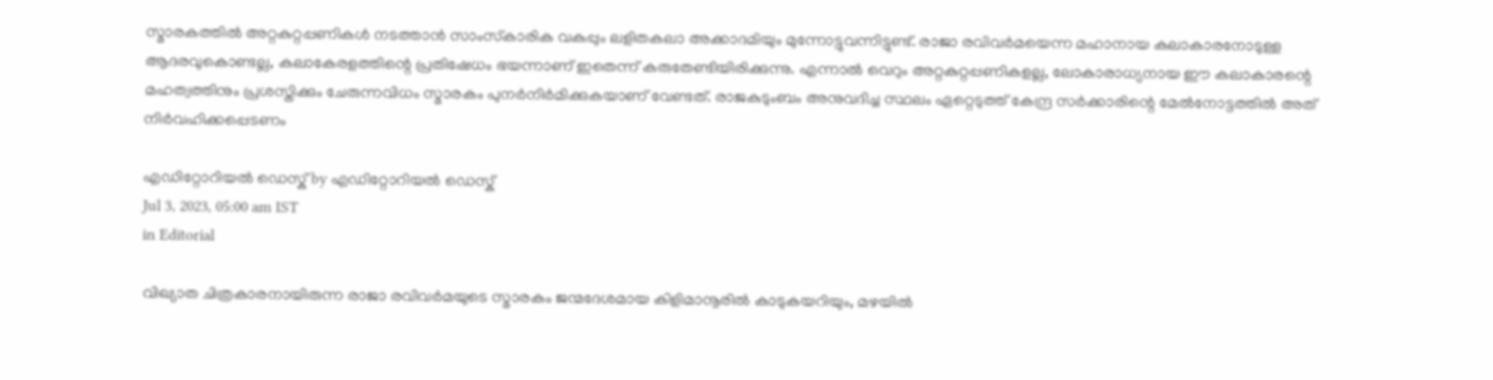സ്മാരകത്തില്‍ അറ്റകുറ്റപ്പണികള്‍ നടത്താന്‍ സാംസ്‌കാരിക വകുപ്പും ലളിതകലാ അക്കാദമിയും മുന്നോട്ടുവന്നിട്ടുണ്ട്. രാജാ രവിവര്‍മയെന്ന മഹാനായ കലാകാരനോടുള്ള ആദരവുകൊണ്ടല്ല, കലാകേരളത്തിന്റെ പ്രതിഷേധം ഭയന്നാണ് ഇതെന്ന് കരുതേണ്ടിയിരിക്കുന്നു. എന്നാല്‍ വെറും അറ്റകുറ്റപ്പണികളല്ല, ലോകാരാധ്യനായ ഈ കലാകാരന്റെ മഹത്വത്തിനും പ്രശസ്തിക്കും ചേരുന്നവിധം സ്മാരകം പുനര്‍നിര്‍മിക്കുകയാണ് വേണ്ടത്. രാജകുടുംബം അനുവദിച്ച സ്ഥലം ഏറ്റെടുത്ത് കേന്ദ്ര സര്‍ക്കാരിന്റെ മേല്‍നോട്ടത്തില്‍ അത് നിര്‍വഹിക്കപ്പെടണം

എഡിറ്റോറിയൽ ഡെസ്ക് by എഡിറ്റോറിയൽ ഡെസ്ക്
Jul 3, 2023, 05:00 am IST
in Editorial

വിഖ്യാത ചിത്രകാരനായിരുന്ന രാജാ രവിവര്‍മയുടെ സ്മാരകം ജന്മദേശമായ കിളിമാനൂരില്‍ കാടുകയറിയും, മഴയില്‍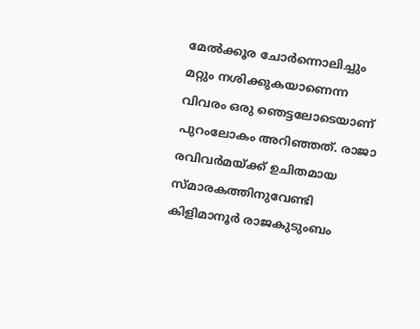മേല്‍ക്കൂര ചോര്‍ന്നൊലിച്ചും മറ്റും നശിക്കുകയാണെന്ന വിവരം ഒരു ഞെട്ടലോടെയാണ് പുറംലോകം അറിഞ്ഞത്. രാജാ രവിവര്‍മയ്‌ക്ക് ഉചിതമായ സ്മാരകത്തിനുവേണ്ടി കിളിമാനൂര്‍ രാജകുടുംബം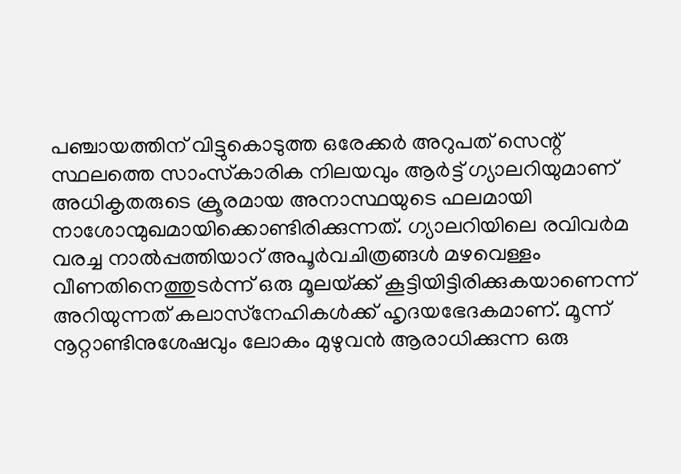പഞ്ചായത്തിന് വിട്ടുകൊടുത്ത ഒരേക്കര്‍ അറുപത് സെന്റ് സ്ഥലത്തെ സാംസ്‌കാരിക നിലയവും ആര്‍ട്ട് ഗ്യാലറിയുമാണ് അധികൃതരുടെ ക്രൂരമായ അനാസ്ഥയുടെ ഫലമായി നാശോന്മുഖമായിക്കൊണ്ടിരിക്കുന്നത്. ഗ്യാലറിയിലെ രവിവര്‍മ വരച്ച നാല്‍പ്പത്തിയാറ് അപൂര്‍വചിത്രങ്ങള്‍ മഴവെള്ളം വീണതിനെത്തുടര്‍ന്ന് ഒരു മൂലയ്‌ക്ക് കൂട്ടിയിട്ടിരിക്കുകയാണെന്ന് അറിയുന്നത് കലാസ്‌നേഹികള്‍ക്ക് ഹൃദയഭേദകമാണ്. മൂന്ന് നൂറ്റാണ്ടിനുശേഷവും ലോകം മുഴുവന്‍ ആരാധിക്കുന്ന ഒരു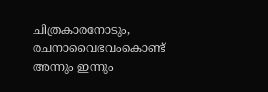ചിത്രകാരനോടും, രചനാവൈഭവംകൊണ്ട് അന്നും ഇന്നും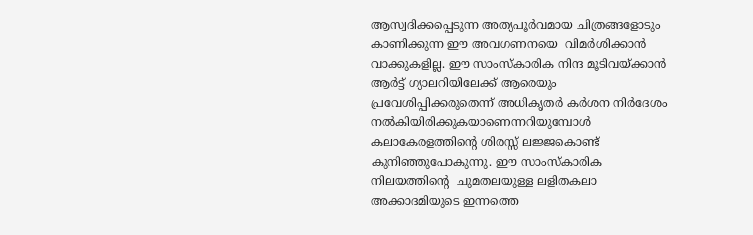ആസ്വദിക്കപ്പെടുന്ന അത്യപൂര്‍വമായ ചിത്രങ്ങളോടും കാണിക്കുന്ന ഈ അവഗണനയെ  വിമര്‍ശിക്കാന്‍ വാക്കുകളില്ല. ഈ സാംസ്‌കാരിക നിന്ദ മൂടിവയ്‌ക്കാന്‍ ആര്‍ട്ട് ഗ്യാലറിയിലേക്ക് ആരെയും പ്രവേശിപ്പിക്കരുതെന്ന് അധികൃതര്‍ കര്‍ശന നിര്‍ദേശം നല്‍കിയിരിക്കുകയാണെന്നറിയുമ്പോള്‍ കലാകേരളത്തിന്റെ ശിരസ്സ് ലജ്ജകൊണ്ട് കുനിഞ്ഞുപോകുന്നു. ഈ സാംസ്‌കാരിക നിലയത്തിന്റെ  ചുമതലയുള്ള ലളിതകലാ അക്കാദമിയുടെ ഇന്നത്തെ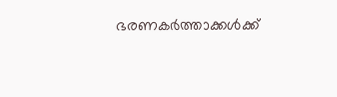ഭരണകര്‍ത്താക്കള്‍ക്ക്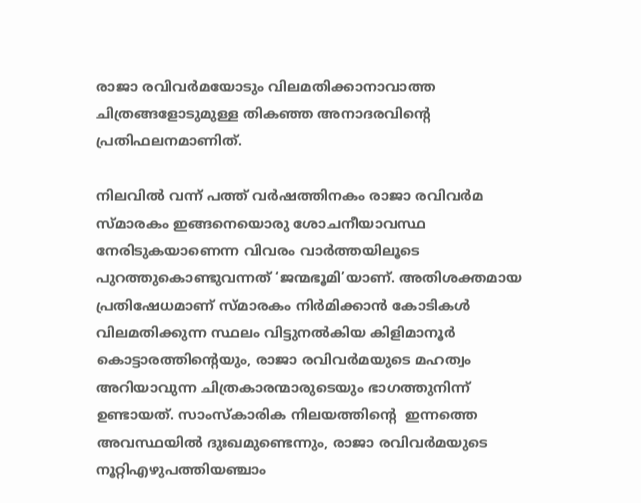രാജാ രവിവര്‍മയോടും വിലമതിക്കാനാവാത്ത ചിത്രങ്ങളോടുമുള്ള തികഞ്ഞ അനാദരവിന്റെ പ്രതിഫലനമാണിത്.

നിലവില്‍ വന്ന് പത്ത് വര്‍ഷത്തിനകം രാജാ രവിവര്‍മ സ്മാരകം ഇങ്ങനെയൊരു ശോചനീയാവസ്ഥ നേരിടുകയാണെന്ന വിവരം വാര്‍ത്തയിലൂടെ പുറത്തുകൊണ്ടുവന്നത് ‘ജന്മഭൂമി’യാണ്. അതിശക്തമായ പ്രതിഷേധമാണ് സ്മാരകം നിര്‍മിക്കാന്‍ കോടികള്‍ വിലമതിക്കുന്ന സ്ഥലം വിട്ടുനല്‍കിയ കിളിമാനൂര്‍ കൊട്ടാരത്തിന്റെയും, രാജാ രവിവര്‍മയുടെ മഹത്വം അറിയാവുന്ന ചിത്രകാരന്മാരുടെയും ഭാഗത്തുനിന്ന് ഉണ്ടായത്. സാംസ്‌കാരിക നിലയത്തിന്റെ  ഇന്നത്തെ അവസ്ഥയില്‍ ദുഃഖമുണ്ടെന്നും, രാജാ രവിവര്‍മയുടെ നൂറ്റിഎഴുപത്തിയഞ്ചാം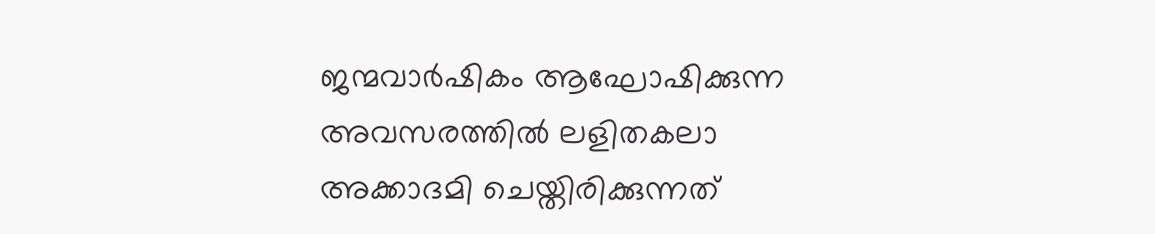ജന്മവാര്‍ഷികം ആഘോഷിക്കുന്ന അവസരത്തില്‍ ലളിതകലാ അക്കാദമി ചെയ്തിരിക്കുന്നത്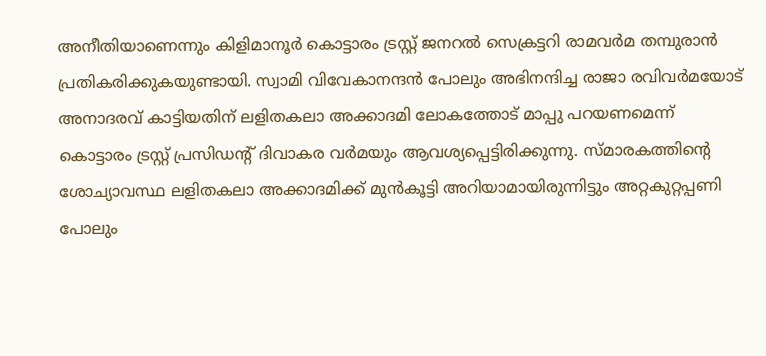അനീതിയാണെന്നും കിളിമാനൂര്‍ കൊട്ടാരം ട്രസ്റ്റ് ജനറല്‍ സെക്രട്ടറി രാമവര്‍മ തമ്പുരാന്‍ പ്രതികരിക്കുകയുണ്ടായി. സ്വാമി വിവേകാനന്ദന്‍ പോലും അഭിനന്ദിച്ച രാജാ രവിവര്‍മയോട് അനാദരവ് കാട്ടിയതിന് ലളിതകലാ അക്കാദമി ലോകത്തോട് മാപ്പു പറയണമെന്ന്  കൊട്ടാരം ട്രസ്റ്റ് പ്രസിഡന്റ് ദിവാകര വര്‍മയും ആവശ്യപ്പെട്ടിരിക്കുന്നു. സ്മാരകത്തിന്റെ ശോച്യാവസ്ഥ ലളിതകലാ അക്കാദമിക്ക് മുന്‍കൂട്ടി അറിയാമായിരുന്നിട്ടും അറ്റകുറ്റപ്പണി പോലും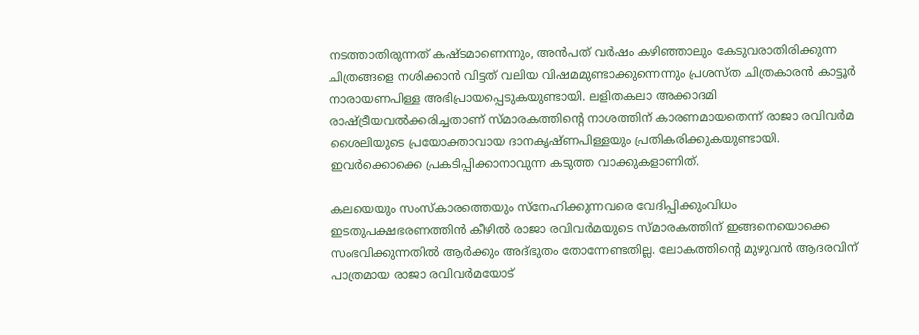നടത്താതിരുന്നത് കഷ്ടമാണെന്നും, അന്‍പത് വര്‍ഷം കഴിഞ്ഞാലും കേടുവരാതിരിക്കുന്ന ചിത്രങ്ങളെ നശിക്കാന്‍ വിട്ടത് വലിയ വിഷമമുണ്ടാക്കുന്നെന്നും പ്രശസ്ത ചിത്രകാരന്‍ കാട്ടൂര്‍ നാരായണപിള്ള അഭിപ്രായപ്പെടുകയുണ്ടായി. ലളിതകലാ അക്കാദമി രാഷ്‌ട്രീയവല്‍ക്കരിച്ചതാണ് സ്മാരകത്തിന്റെ നാശത്തിന് കാരണമായതെന്ന് രാജാ രവിവര്‍മ ശൈലിയുടെ പ്രയോക്താവായ ദാനകൃഷ്ണപിള്ളയും പ്രതികരിക്കുകയുണ്ടായി. ഇവര്‍ക്കൊക്കെ പ്രകടിപ്പിക്കാനാവുന്ന കടുത്ത വാക്കുകളാണിത്.

കലയെയും സംസ്‌കാരത്തെയും സ്‌നേഹിക്കുന്നവരെ വേദിപ്പിക്കുംവിധം ഇടതുപക്ഷഭരണത്തിന്‍ കീഴില്‍ രാജാ രവിവര്‍മയുടെ സ്മാരകത്തിന് ഇങ്ങനെയൊക്കെ സംഭവിക്കുന്നതില്‍ ആര്‍ക്കും അദ്ഭുതം തോന്നേണ്ടതില്ല. ലോകത്തിന്റെ മുഴുവന്‍ ആദരവിന് പാത്രമായ രാജാ രവിവര്‍മയോട്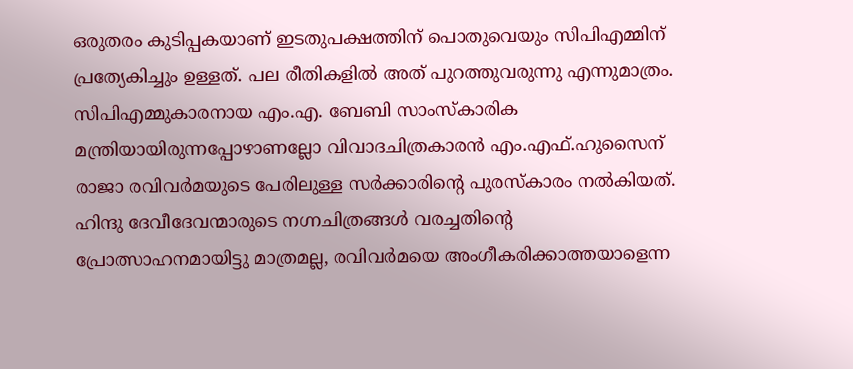ഒരുതരം കുടിപ്പകയാണ് ഇടതുപക്ഷത്തിന് പൊതുവെയും സിപിഎമ്മിന് പ്രത്യേകിച്ചും ഉള്ളത്. പല രീതികളില്‍ അത് പുറത്തുവരുന്നു എന്നുമാത്രം. സിപിഎമ്മുകാരനായ എം.എ. ബേബി സാംസ്‌കാരിക മന്ത്രിയായിരുന്നപ്പോഴാണല്ലോ വിവാദചിത്രകാരന്‍ എം.എഫ്.ഹുസൈന് രാജാ രവിവര്‍മയുടെ പേരിലുള്ള സര്‍ക്കാരിന്റെ പുരസ്‌കാരം നല്‍കിയത്. ഹിന്ദു ദേവീദേവന്മാരുടെ നഗ്നചിത്രങ്ങള്‍ വരച്ചതിന്റെ പ്രോത്സാഹനമായിട്ടു മാത്രമല്ല, രവിവര്‍മയെ അംഗീകരിക്കാത്തയാളെന്ന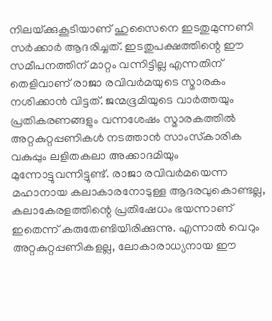നിലയ്‌ക്കുകൂടിയാണ് ഹുസൈനെ ഇടതുമുന്നണി സര്‍ക്കാര്‍ ആദരിച്ചത്. ഇടതുപക്ഷത്തിന്റെ ഈ സമീപനത്തിന് മാറ്റം വന്നിട്ടില്ല എന്നതിന് തെളിവാണ് രാജാ രവിവര്‍മയുടെ സ്മാരകം നശിക്കാന്‍ വിട്ടത്. ജന്മഭൂമിയുടെ വാര്‍ത്തയും പ്രതികരണങ്ങളും വന്നശേഷം സ്മാരകത്തില്‍ അറ്റകുറ്റപ്പണികള്‍ നടത്താന്‍ സാംസ്‌കാരിക വകുപ്പും ലളിതകലാ അക്കാദമിയും മുന്നോട്ടുവന്നിട്ടുണ്ട്. രാജാ രവിവര്‍മയെന്ന മഹാനായ കലാകാരനോടുള്ള ആദരവുകൊണ്ടല്ല, കലാകേരളത്തിന്റെ പ്രതിഷേധം ഭയന്നാണ് ഇതെന്ന് കരുതേണ്ടിയിരിക്കുന്നു. എന്നാല്‍ വെറും അറ്റകുറ്റപ്പണികളല്ല, ലോകാരാധ്യനായ ഈ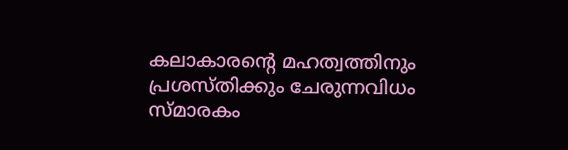കലാകാരന്റെ മഹത്വത്തിനും പ്രശസ്തിക്കും ചേരുന്നവിധം സ്മാരകം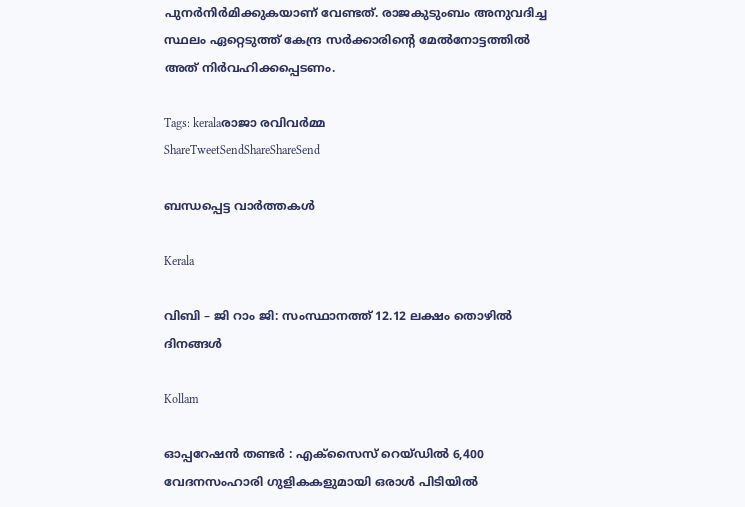പുനര്‍നിര്‍മിക്കുകയാണ് വേണ്ടത്. രാജകുടുംബം അനുവദിച്ച സ്ഥലം ഏറ്റെടുത്ത് കേന്ദ്ര സര്‍ക്കാരിന്റെ മേല്‍നോട്ടത്തില്‍ അത് നിര്‍വഹിക്കപ്പെടണം.

Tags: keralaരാജാ രവിവര്‍മ്മ
ShareTweetSendShareShareSend

ബന്ധപ്പെട്ട വാര്‍ത്തകള്‍

Kerala

വിബി – ജി റാം ജി: സംസ്ഥാനത്ത് 12.12 ലക്ഷം തൊഴില്‍ ദിനങ്ങള്‍

Kollam

ഓപ്പറേഷൻ തണ്ടർ : എക്സൈസ് റെയ്ഡിൽ 6,400 വേദനസംഹാരി ഗുളികകളുമായി ഒരാള്‍ പിടിയില്‍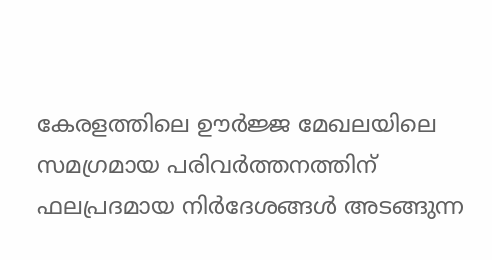കേരളത്തിലെ ഊര്‍ജ്ജ മേഖലയിലെ സമഗ്രമായ പരിവര്‍ത്തനത്തിന് ഫലപ്രദമായ നിര്‍ദേശങ്ങള്‍ അടങ്ങുന്ന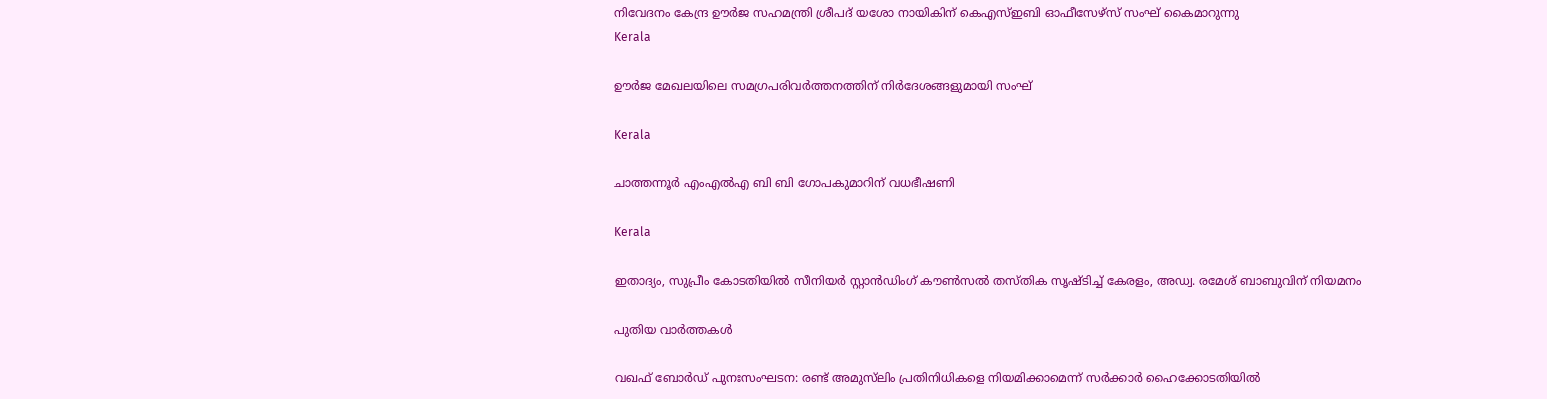നിവേദനം കേന്ദ്ര ഊര്‍ജ സഹമന്ത്രി ശ്രീപദ് യശോ നായികിന് കെഎസ്ഇബി ഓഫീസേഴ്‌സ് സംഘ് കൈമാറുന്നു
Kerala

ഊര്‍ജ മേഖലയിലെ സമഗ്രപരിവര്‍ത്തനത്തിന് നിര്‍ദേശങ്ങളുമായി സംഘ്

Kerala

ചാത്തന്നൂര്‍ എംഎല്‍എ ബി ബി ഗോപകുമാറിന് വധഭീഷണി

Kerala

ഇതാദ്യം, സുപ്രീം കോടതിയില്‍ സീനിയര്‍ സ്റ്റാന്‍ഡിംഗ് കൗണ്‍സല്‍ തസ്തിക സൃഷ്ടിച്ച് കേരളം, അഡ്വ. രമേശ് ബാബുവിന് നിയമനം

പുതിയ വാര്‍ത്തകള്‍

വഖഫ് ബോർഡ് പുനഃസംഘടന: രണ്ട് അമുസ്‌ലിം പ്രതിനിധികളെ നിയമിക്കാമെന്ന് സർക്കാർ ഹൈക്കോടതിയിൽ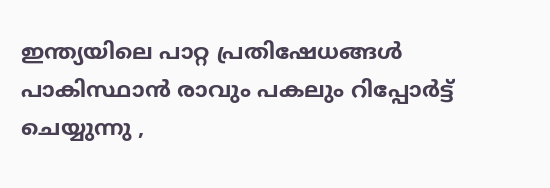ഇന്ത്യയിലെ പാറ്റ പ്രതിഷേധങ്ങൾ പാകിസ്ഥാൻ രാവും പകലും റിപ്പോർട്ട് ചെയ്യുന്നു ,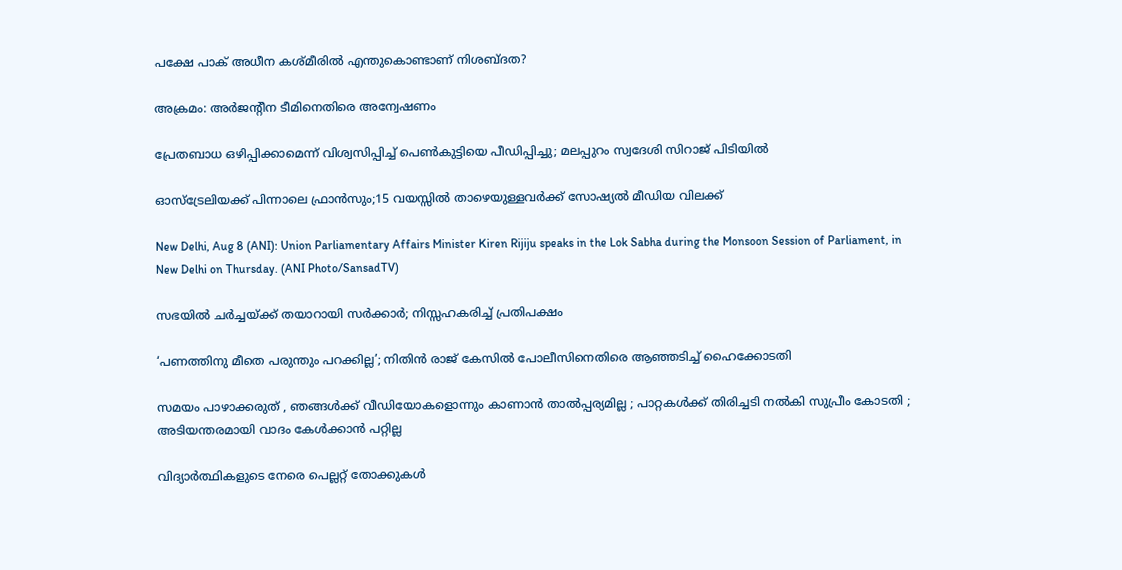പക്ഷേ പാക് അധീന കശ്മീരിൽ എന്തുകൊണ്ടാണ് നിശബ്ദത?

അക്രമം: അര്‍ജന്റീന ടീമിനെതിരെ അന്വേഷണം

പ്രേതബാധ ഒഴിപ്പിക്കാമെന്ന് വിശ്വസിപ്പിച്ച് പെൺകുട്ടിയെ പീഡിപ്പിച്ചു; മലപ്പുറം സ്വദേശി സിറാജ് പിടിയിൽ

ഓസ്‌ട്രേലിയക്ക് പിന്നാലെ ഫ്രാന്‍സും;15 വയസ്സിൽ താഴെയുള്ളവർക്ക് സോഷ്യൽ മീഡിയ വിലക്ക്

New Delhi, Aug 8 (ANI): Union Parliamentary Affairs Minister Kiren Rijiju speaks in the Lok Sabha during the Monsoon Session of Parliament, in New Delhi on Thursday. (ANI Photo/SansadTV)

സഭയിൽ ചർച്ചയ്‌ക്ക് തയാറായി സർക്കാർ; നിസ്സഹകരിച്ച് പ്രതിപക്ഷം

‘പണത്തിനു മീതെ പരുന്തും പറക്കില്ല’; നിതിൻ രാജ് കേസിൽ പോലീസിനെതിരെ ആഞ്ഞടിച്ച് ഹൈക്കോടതി

സമയം പാഴാക്കരുത് , ഞങ്ങൾക്ക് വീഡിയോകളൊന്നും കാണാൻ താൽപ്പര്യമില്ല ; പാറ്റകൾക്ക് തിരിച്ചടി നൽകി സുപ്രീം കോടതി ; അടിയന്തരമായി വാദം കേൾക്കാൻ പറ്റില്ല

വിദ്യാർത്ഥികളുടെ നേരെ പെല്ലറ്റ് തോക്കുകൾ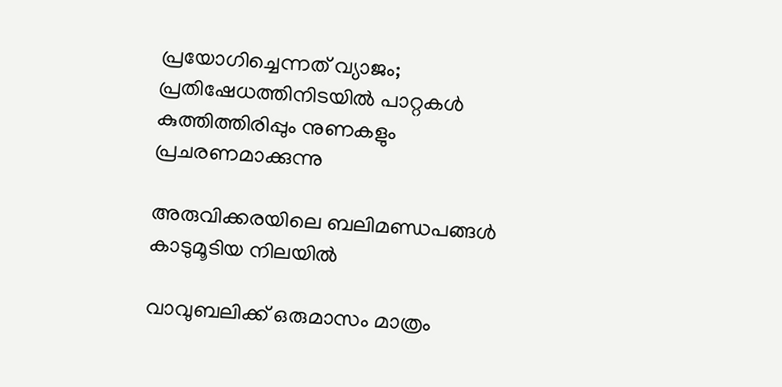പ്രയോഗിച്ചെന്നത് വ്യാജം; പ്രതിഷേധത്തിനിടയിൽ പാറ്റകൾ കുത്തിത്തിരിപ്പും നുണകളും പ്രചരണമാക്കുന്നു

അരുവിക്കരയിലെ ബലിമണ്ഡപങ്ങള്‍ കാടുമൂടിയ നിലയില്‍

വാവുബലിക്ക് ഒരുമാസം മാത്രം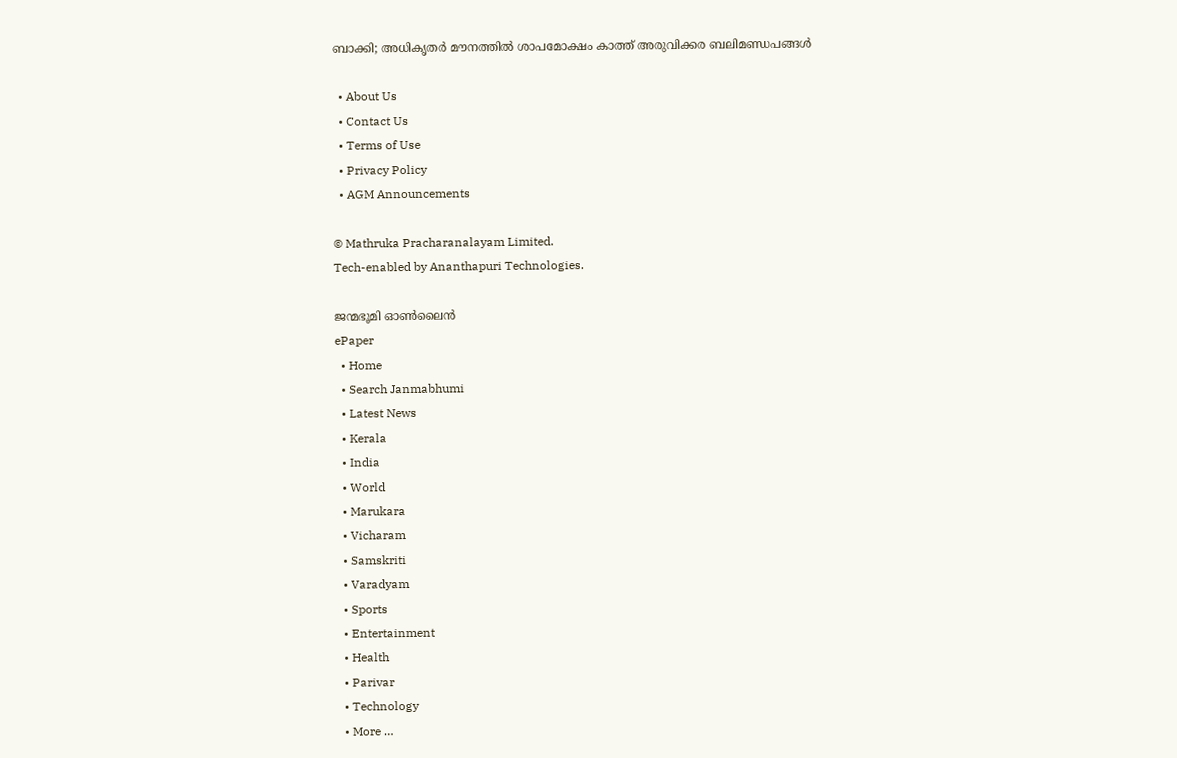ബാക്കി; അധികൃതര്‍ മൗനത്തില്‍ ശാപമോക്ഷം കാത്ത് അരുവിക്കര ബലിമണ്ഡപങ്ങള്‍

  • About Us
  • Contact Us
  • Terms of Use
  • Privacy Policy
  • AGM Announcements

© Mathruka Pracharanalayam Limited.
Tech-enabled by Ananthapuri Technologies.

ജന്മഭൂമി ഓണ്‍ലൈന്‍
ePaper
  • Home
  • Search Janmabhumi
  • Latest News
  • Kerala
  • India
  • World
  • Marukara
  • Vicharam
  • Samskriti
  • Varadyam
  • Sports
  • Entertainment
  • Health
  • Parivar
  • Technology
  • More …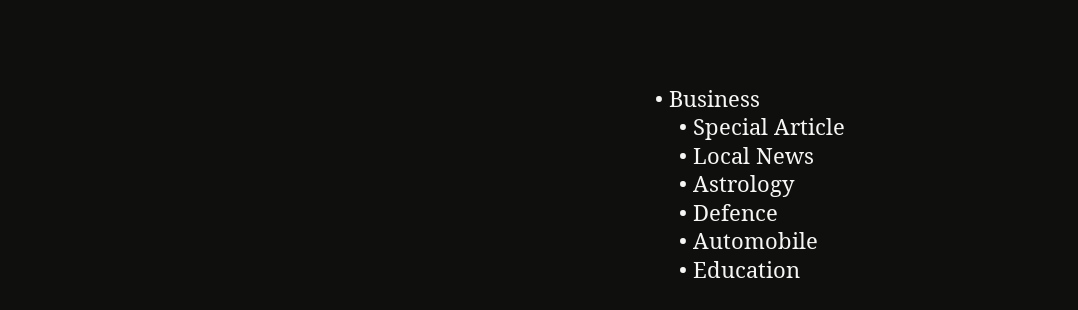• Business
    • Special Article
    • Local News
    • Astrology
    • Defence
    • Automobile
    • Education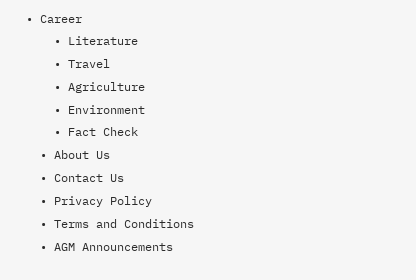• Career
    • Literature
    • Travel
    • Agriculture
    • Environment
    • Fact Check
  • About Us
  • Contact Us
  • Privacy Policy
  • Terms and Conditions
  • AGM Announcements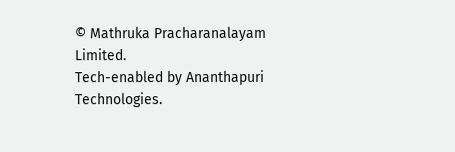© Mathruka Pracharanalayam Limited.
Tech-enabled by Ananthapuri Technologies.